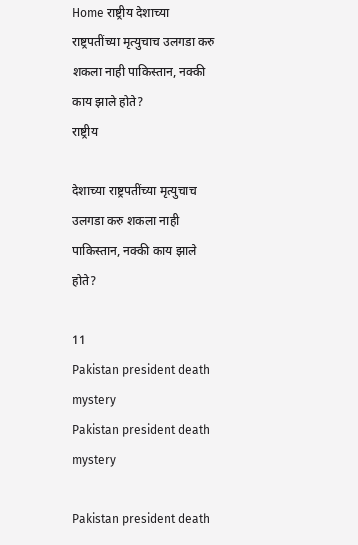Home राष्ट्रीय देशाच्या राष्ट्रपतींच्या मृत्युचाच उलगडा करु शकला नाही पाकिस्तान, नक्की काय झाले होते?
राष्ट्रीय

देशाच्या राष्ट्रपतींच्या मृत्युचाच उलगडा करु शकला नाही पाकिस्तान, नक्की काय झाले होते?

11
Pakistan president death mystery
Pakistan president death mystery

Pakistan president death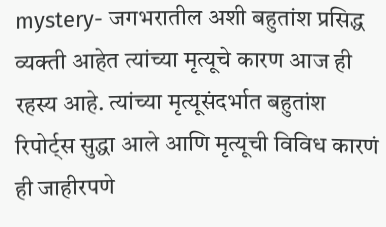mystery- जगभरातील अशी बहुतांश प्रसिद्ध व्यक्ती आहेत त्यांच्या मृत्यूचे कारण आज ही रहस्य आहे. त्यांच्या मृत्यूसंदर्भात बहुतांश रिपोर्ट्स सुद्धा आले आणि मृत्यूची विविध कारणं ही जाहीरपणे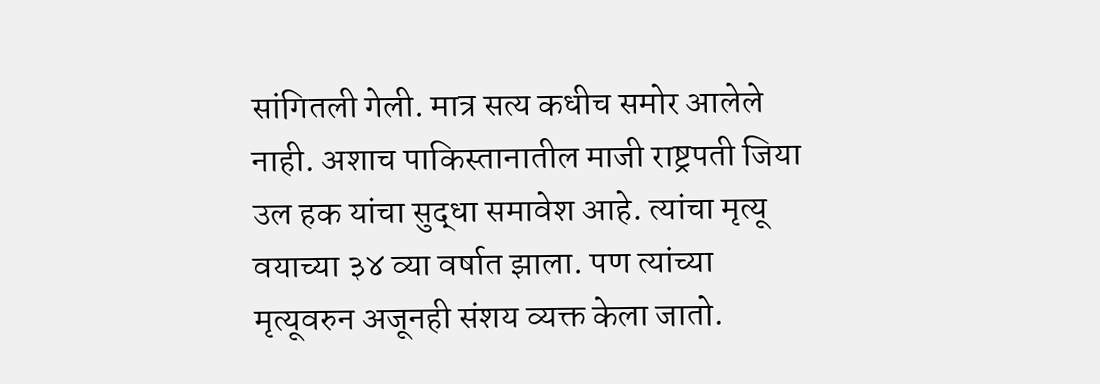सांगितली गेली. मात्र सत्य कधीच समोर आलेले नाही. अशाच पाकिस्तानातील माजी राष्ट्रपती जिया उल हक यांचा सुद्धा समावेश आहे. त्यांचा मृत्यू वयाच्या ३४ व्या वर्षात झाला. पण त्यांच्या मृत्यूवरुन अजूनही संशय व्यक्त केला जातो.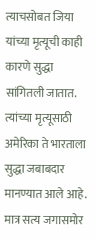त्याचसोबत जिया यांच्या मृत्यूची काही कारणे सुद्धा सांगितली जातात. त्यांच्या मृत्यूसाठी अमेरिका ते भारताला सुद्धा जबाबदार मानण्यात आले आहे. मात्र सत्य जगासमोर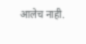आलेच नाही.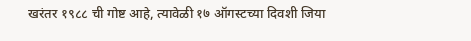खरंतर १९८८ ची गोष्ट आहे, त्यावेळी १७ ऑगस्टच्या दिवशी जिया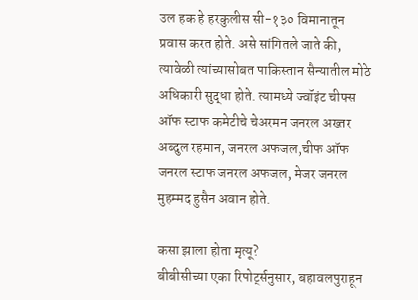उल हक हे हरकुलीस सी-१३० विमानातून प्रवास करत होते. असे सांगितले जाते की, त्यावेळी त्यांच्यासोबत पाकिस्तान सैन्यातील मोठे अधिकारी सुद्धा होते. त्यामध्ये ज्वॉइंट चीफ्स ऑफ स्टाफ कमेटीचे चेअरमन जनरल अख्तर अब्दुल रहमान, जनरल अफजल,चीफ ऑफ जनरल स्टाफ जनरल अफजल, मेजर जनरल मुहम्मद हुसैन अवान होते.

कसा झाला होता मृत्यू?
बीबीसीच्या एका रिपोर्ट्सनुसार, बहावलपुराहून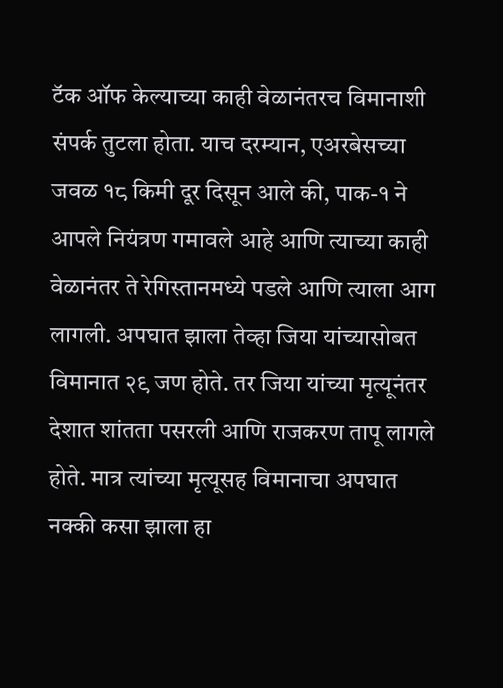टॅक ऑफ केल्याच्या काही वेळानंतरच विमानाशी संपर्क तुटला होता. याच दरम्यान, एअरबेसच्या जवळ १८ किमी दूर दिसून आले की, पाक-१ ने आपले नियंत्रण गमावले आहे आणि त्याच्या काही वेळानंतर ते रेगिस्तानमध्ये पडले आणि त्याला आग लागली. अपघात झाला तेव्हा जिया यांच्यासोबत विमानात २९ जण होते. तर जिया यांच्या मृत्यूनंतर देशात शांतता पसरली आणि राजकरण तापू लागले होते. मात्र त्यांच्या मृत्यूसह विमानाचा अपघात नक्की कसा झाला हा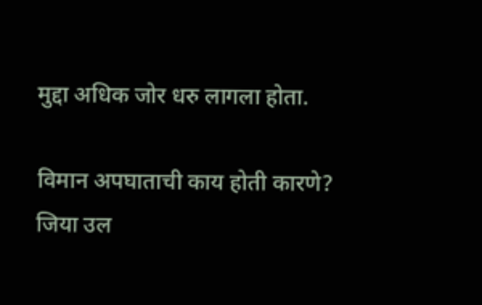मुद्दा अधिक जोर धरु लागला होता.

विमान अपघाताची काय होती कारणे?
जिया उल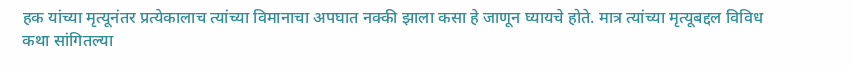हक यांच्या मृत्यूनंतर प्रत्येकालाच त्यांच्या विमानाचा अपघात नक्की झाला कसा हे जाणून घ्यायचे होते. मात्र त्यांच्या मृत्यूबद्दल विविध कथा सांगितल्या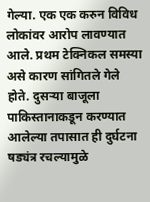गेल्या. एक एक करुन विविध लोकांवर आरोप लावण्यात आले. प्रथम टेक्निकल समस्या असे कारण सांगितले गेले होते. दुसऱ्या बाजूला पाकिस्तानाकडून करण्यात आलेल्या तपासात ही दुर्घटना षड्यंत्र रचल्यामुळे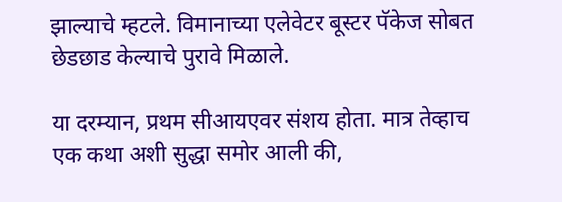झाल्याचे म्हटले. विमानाच्या एलेवेटर बूस्टर पॅकेज सोबत छेडछाड केल्याचे पुरावे मिळाले.

या दरम्यान, प्रथम सीआयएवर संशय होता. मात्र तेव्हाच एक कथा अशी सुद्धा समोर आली की,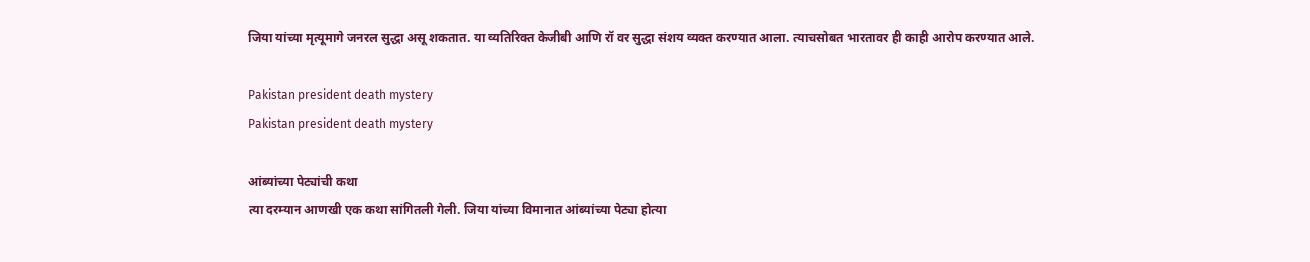जिया यांच्या मृत्यूमागे जनरल सुद्धा असू शकतात. या व्यतिरिक्त केजीबी आणि रॉ वर सुद्धा संशय व्यक्त करण्यात आला. त्याचसोबत भारतावर ही काही आरोप करण्यात आले.

Pakistan president death mystery
Pakistan president death mystery

आंब्यांच्या पेट्यांची कथा
त्या दरम्यान आणखी एक कथा सांगितली गेली. जिया यांच्या विमानात आंब्यांच्या पेट्या होत्या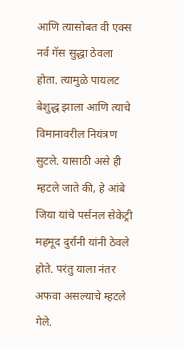आणि त्यासोबत वी एक्स नर्व गॅस सुद्धा ठेवला होता. त्यामुळे पायलट बेशुद्ध झाला आणि त्याचे विमानावरील नियंत्रण सुटले. यासाठी असे ही म्हटले जाते की, हे आंबे जिया यांचे पर्सनल सेकेट्री महमूद दुर्रानी यांनी ठेवले होते. परंतु याला नंतर अफवा असल्याचे म्हटले गेले.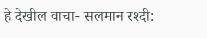हे देखील वाचा- सलमान रश्दी: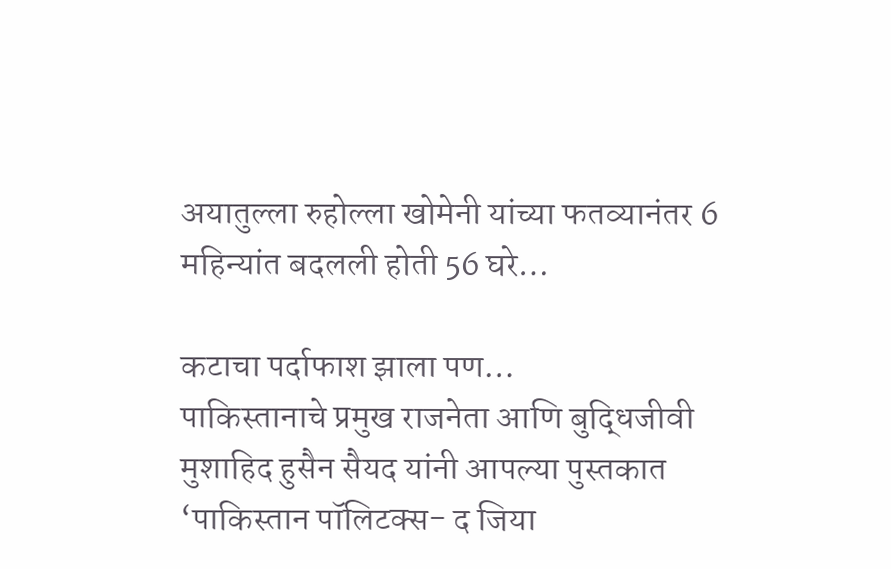अयातुल्ला रुहोल्ला खोमेनी यांच्या फतव्यानंतर 6 महिन्यांत बदलली होती 56 घरे…

कटाचा पर्दाफाश झाला पण…
पाकिस्तानाचे प्रमुख राजनेता आणि बुद्धिजीवी मुशाहिद हुसैन सैयद यांनी आपल्या पुस्तकात ‘पाकिस्तान पॉलिटक्स- द जिया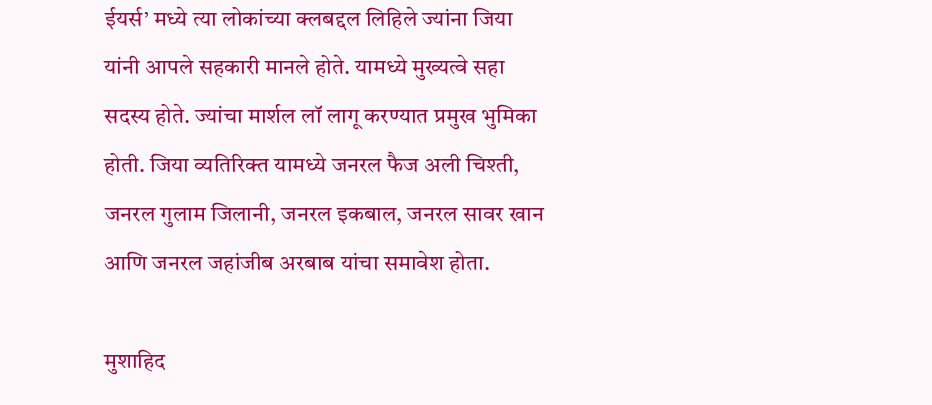ईयर्स’ मध्ये त्या लोकांच्या क्लबद्दल लिहिले ज्यांना जिया यांनी आपले सहकारी मानले होते. यामध्ये मुख्यत्वे सहा सदस्य होते. ज्यांचा मार्शल लॉ लागू करण्यात प्रमुख भुमिका होती. जिया व्यतिरिक्त यामध्ये जनरल फैज अली चिश्ती, जनरल गुलाम जिलानी, जनरल इकबाल, जनरल सावर खान आणि जनरल जहांजीब अरबाब यांचा समावेश होता.

मुशाहिद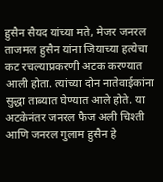हुसैन सैयद यांच्या मते, मेजर जनरल ताजमल हुसैन यांना जियाच्या हत्येचा कट रचल्याप्रकरणी अटक करण्यात आली होता. त्यांच्या दोन नातेवाईकांना सुद्धा ताब्यात घेण्यात आले होते. या अटकेनंतर जनरल फैज अली चिश्ती आणि जनरल गुलाम हुसैन हे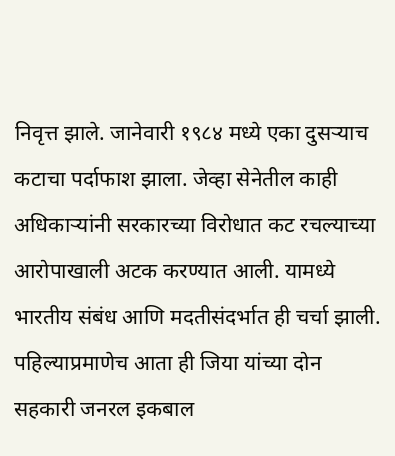निवृत्त झाले. जानेवारी १९८४ मध्ये एका दुसऱ्याच कटाचा पर्दाफाश झाला. जेव्हा सेनेतील काही अधिकाऱ्यांनी सरकारच्या विरोधात कट रचल्याच्या आरोपाखाली अटक करण्यात आली. यामध्ये भारतीय संबंध आणि मदतीसंदर्भात ही चर्चा झाली. पहिल्याप्रमाणेच आता ही जिया यांच्या दोन सहकारी जनरल इकबाल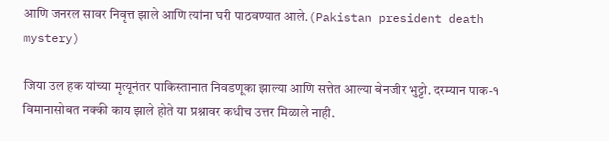आणि जनरल सावर निवृत्त झाले आणि त्यांना घरी पाठवण्यात आले.(Pakistan president death mystery)

जिया उल हक यांच्या मृत्यूनंतर पाकिस्तानात निवडणूका झाल्या आणि सत्तेत आल्या बेनजीर भुट्टो. दरम्यान पाक-१ विमानासोबत नक्की काय झाले होते या प्रश्नावर कधीच उत्तर मिळाले नाही.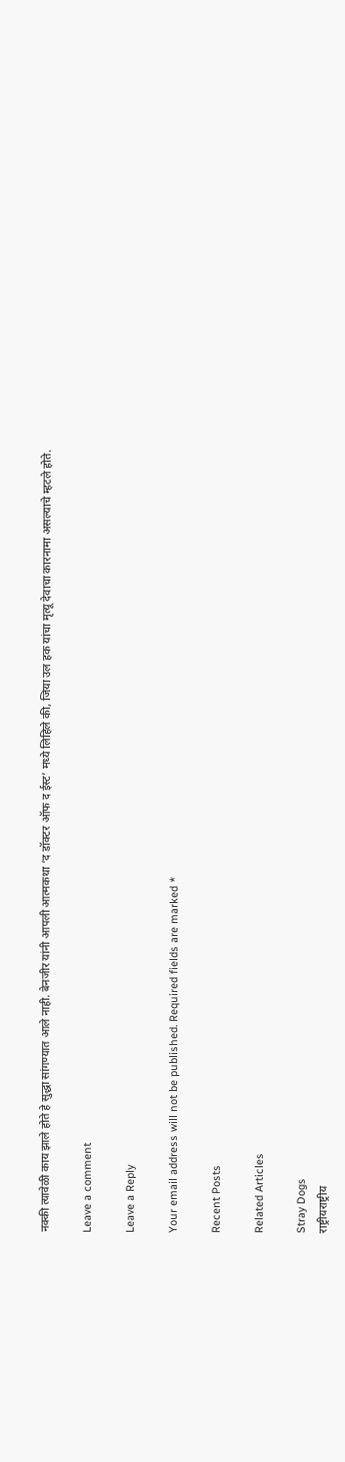नक्की त्यावेळी काय झाले होते हे सुद्धा सांगण्यात आले नाही. बेनजीर यांनी आपली आत्मकथा ‘द डॉक्टर ऑफ द ईस्ट’ मध्ये लिहिले की, जिया उल हक यांचा मृत्यू देवाचा कारनामा असल्याचे म्हटले होते.

Leave a comment

Leave a Reply

Your email address will not be published. Required fields are marked *

Recent Posts

Related Articles

Stray Dogs
राष्ट्रीयराष्ट्रीय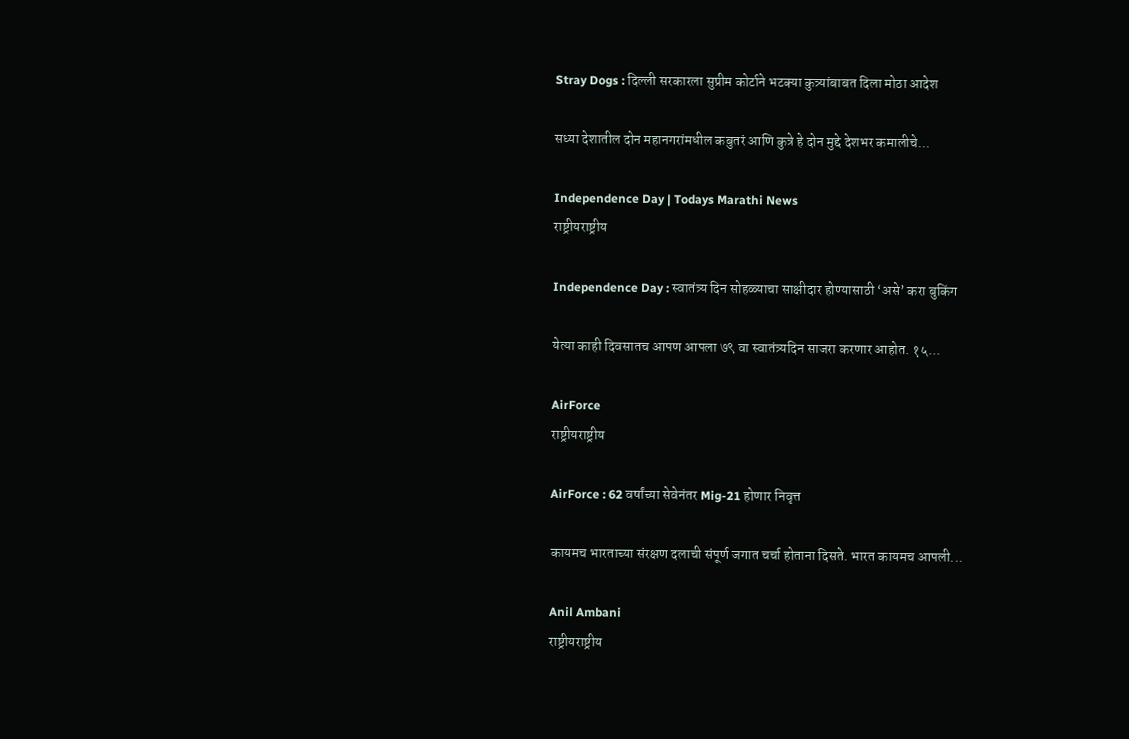Stray Dogs : दिल्ली सरकारला सुप्रीम कोर्टाने भटक्या कुत्र्यांबाबत दिला मोठा आदेश

सध्या देशातील दोन महानगरांमधील कबुतरं आणि कुत्रे हे दोन मुद्दे देशभर कमालीचे...

Independence Day | Todays Marathi News
राष्ट्रीयराष्ट्रीय

Independence Day : स्वातंत्र्य दिन सोहळ्याचा साक्षीदार होण्यासाठी ‘असे’ करा बुकिंग

येत्या काही दिवसातच आपण आपला ७९ वा स्वातंत्र्यदिन साजरा करणार आहोत. १५...

AirForce
राष्ट्रीयराष्ट्रीय

AirForce : 62 वर्षांच्या सेवेनंतर Mig-21 होणार निवृत्त

कायमच भारताच्या संरक्षण दलाची संपूर्ण जगात चर्चा होताना दिसते. भारत कायमच आपली...

Anil Ambani
राष्ट्रीयराष्ट्रीय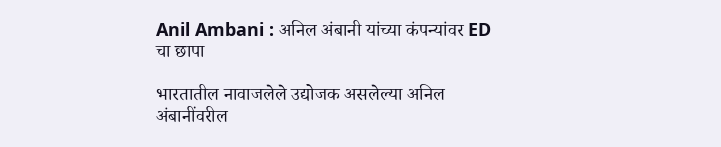Anil Ambani : अनिल अंबानी यांच्या कंपन्यांवर ED चा छापा

भारतातील नावाजलेले उद्योजक असलेल्या अनिल अंबानींवरील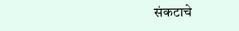संकटाचे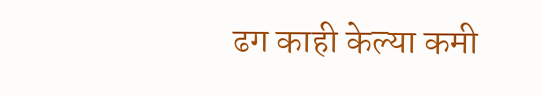ढग काही केल्या कमी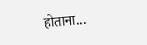होताना...